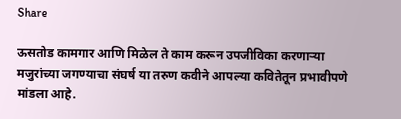Share

ऊसतोड कामगार आणि मिळेल ते काम करून उपजीविका करणाऱ्या मजुरांच्या जगण्याचा संघर्ष या तरुण कवीने आपल्या कवितेतून प्रभावीपणे मांडला आहे.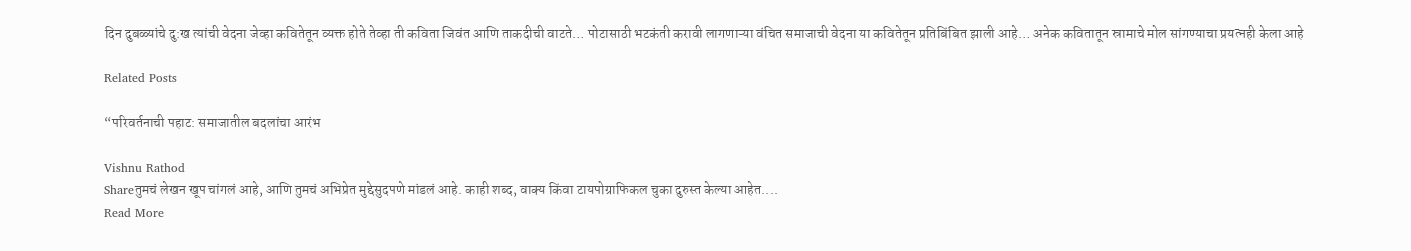दिन दुबळ्यांचे दु:ख त्यांची वेदना जेव्हा कवितेतून व्यक्त होते तेव्हा ती कविता जिवंत आणि ताकदीची वाटते… पोटासाठी भटकंती करावी लागणाऱ्या वंचित समाजाची वेदना या कवितेतून प्रतिबिंबित झाली आहे… अनेक कवितातून स्रामाचे मोल सांगण्याचा प्रयत्नही केला आहे

Related Posts

“परिवर्तनाची पहाट: समाजातील बदलांचा आरंभ

Vishnu Rathod
Shareतुमचं लेखन खूप चांगलं आहे, आणि तुमचं अभिप्रेत मुद्देसुदपणे मांडलं आहे. काही शब्द, वाक्य किंवा टायपोग्राफिकल चुका दुरुस्त केल्या आहेत....
Read More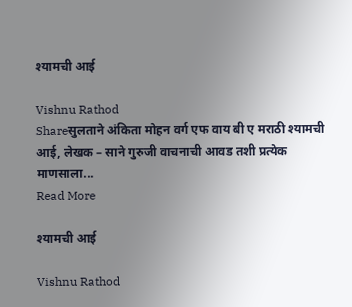श्यामची आई

Vishnu Rathod
Shareसुलताने अंकिता मोहन वर्ग एफ वाय बी ए मराठी श्यामची आई, लेखक – साने गुरुजी वाचनाची आवड तशी प्रत्येक माणसाला...
Read More

श्यामची आई

Vishnu Rathod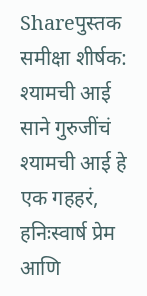Shareपुस्तक समीक्षा शीर्षक: श्यामची आई साने गुरुजींचं श्यामची आई हे एक गहहरं, हनिःस्वार्ष प्रेम आणि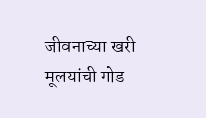जीवनाच्या खरी मूलयांची गोड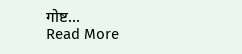गोष्ट...
Read More